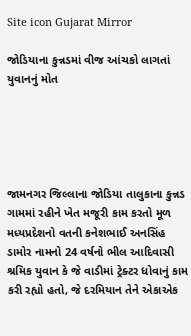Site icon Gujarat Mirror

જોડિયાના કુન્નડમાં વીજ આંચકો લાગતાં યુવાનનું મોત





જામનગર જિલ્લાના જોડિયા તાલુકાના કુન્નડ ગામમાં રહીને ખેત મજૂરી કામ કરતો મૂળ મધ્યપ્રદેશનો વતની કનેશભાઈ અનસિંહ ડામોર નામનો 24 વર્ષનો ભીલ આદિવાસી શ્રમિક યુવાન કે જે વાડીમાં ટ્રેક્ટર ધોવાનું કામ કરી રહ્યો હતો, જે દરમિયાન તેને એકાએક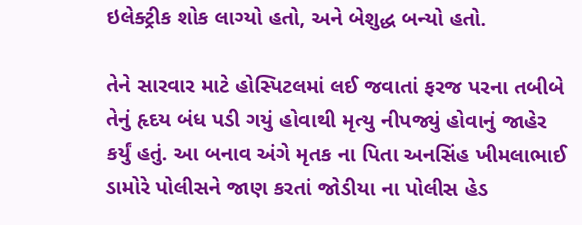ઇલેક્ટ્રીક શોક લાગ્યો હતો, અને બેશુદ્ધ બન્યો હતો.

તેને સારવાર માટે હોસ્પિટલમાં લઈ જવાતાં ફરજ પરના તબીબે તેનું હૃદય બંધ પડી ગયું હોવાથી મૃત્યુ નીપજ્યું હોવાનું જાહેર કર્યું હતું. આ બનાવ અંગે મૃતક ના પિતા અનસિંહ ખીમલાભાઈ ડામોરે પોલીસને જાણ કરતાં જોડીયા ના પોલીસ હેડ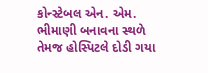કોન્સ્ટેબલ એન. એમ. ભીમાણી બનાવના સ્થળે તેમજ હોસ્પિટલે દોડી ગયા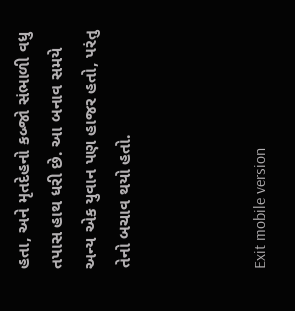હતા, અને મૃતદેહનો કબ્જો સંભાળી વધુ તપાસ હાથ ધરી છે. આ બનાવ સમયે અન્ય એક યુવાન પણ હાજર હતો, પરંતુ તેનો બચાવ થયો હતો.



Exit mobile version